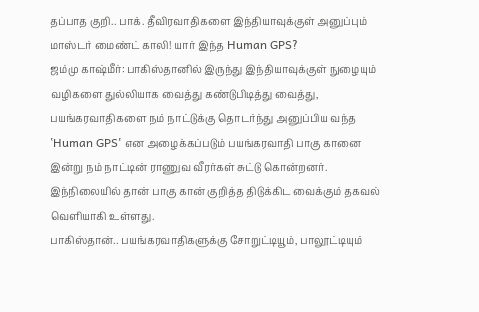தப்பாத குறி.. பாக். தீவிரவாதிகளை இந்தியாவுக்குள் அனுப்பும் மாஸ்டர் மைண்ட் காலி! யார் இந்த Human GPS?
ஜம்மு காஷ்மீர்: பாகிஸ்தானில் இருந்து இந்தியாவுக்குள் நுழையும் வழிகளை துல்லியாக வைத்து கண்டுபிடித்து வைத்து, பயங்கரவாதிகளை நம் நாட்டுக்கு தொடர்ந்து அனுப்பிய வந்த ‛Human GPS' என அழைக்கப்படும் பயங்கரவாதி பாகு கானை இன்று நம் நாட்டின் ராணுவ வீரர்கள் சுட்டு கொன்றனர். இந்நிலையில் தான் பாகு கான் குறித்த திடுக்கிட வைக்கும் தகவல் வெளியாகி உள்ளது.
பாகிஸ்தான்.. பயங்கரவாதிகளுக்கு சோறுட்டியூம், பாலூட்டியும்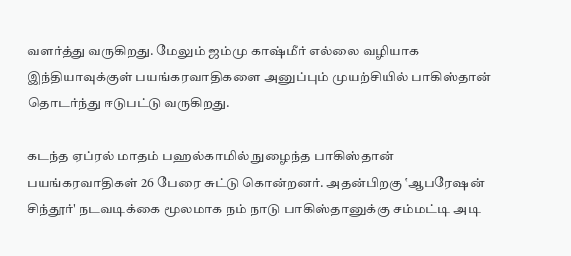வளர்த்து வருகிறது. மேலும் ஜம்மு காஷ்மீர் எல்லை வழியாக இந்தியாவுக்குள் பயங்கரவாதிகளை அனுப்பும் முயற்சியில் பாகிஸ்தான் தொடர்ந்து ஈடுபட்டு வருகிறது.

கடந்த ஏப்ரல் மாதம் பஹல்காமில் நுழைந்த பாகிஸ்தான் பயங்கரவாதிகள் 26 பேரை சுட்டு கொன்றனர். அதன்பிறகு ‛ஆபரேஷன் சிந்தூர்' நடவடிக்கை மூலமாக நம் நாடு பாகிஸ்தானுக்கு சம்மட்டி அடி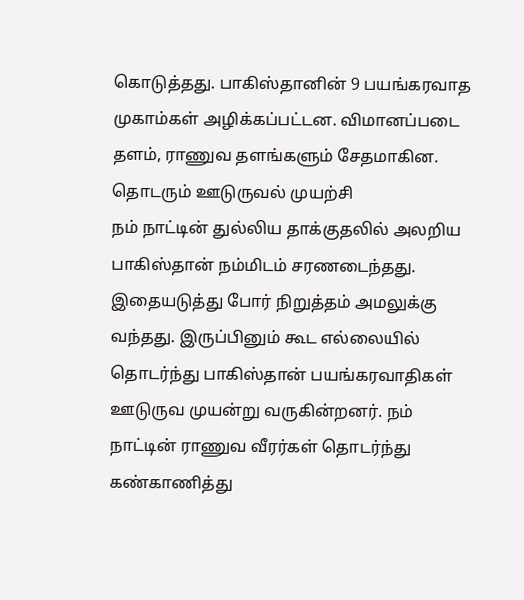கொடுத்தது. பாகிஸ்தானின் 9 பயங்கரவாத முகாம்கள் அழிக்கப்பட்டன. விமானப்படை தளம், ராணுவ தளங்களும் சேதமாகின.
தொடரும் ஊடுருவல் முயற்சி
நம் நாட்டின் துல்லிய தாக்குதலில் அலறிய பாகிஸ்தான் நம்மிடம் சரணடைந்தது. இதையடுத்து போர் நிறுத்தம் அமலுக்கு வந்தது. இருப்பினும் கூட எல்லையில் தொடர்ந்து பாகிஸ்தான் பயங்கரவாதிகள் ஊடுருவ முயன்று வருகின்றனர். நம் நாட்டின் ராணுவ வீரர்கள் தொடர்ந்து கண்காணித்து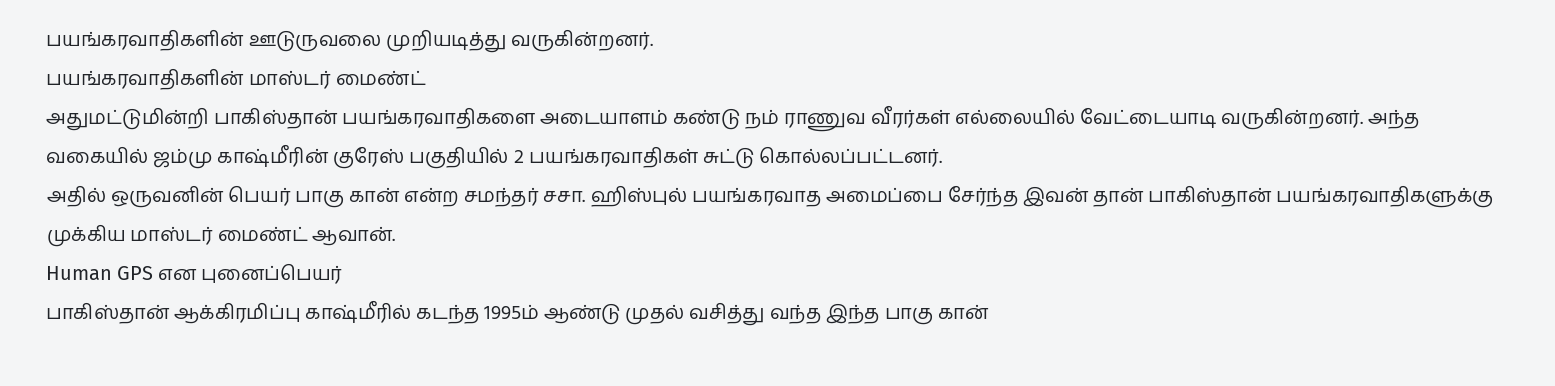பயங்கரவாதிகளின் ஊடுருவலை முறியடித்து வருகின்றனர்.
பயங்கரவாதிகளின் மாஸ்டர் மைண்ட்
அதுமட்டுமின்றி பாகிஸ்தான் பயங்கரவாதிகளை அடையாளம் கண்டு நம் ராணுவ வீரர்கள் எல்லையில் வேட்டையாடி வருகின்றனர். அந்த வகையில் ஜம்மு காஷ்மீரின் குரேஸ் பகுதியில் 2 பயங்கரவாதிகள் சுட்டு கொல்லப்பட்டனர்.
அதில் ஒருவனின் பெயர் பாகு கான் என்ற சமந்தர் சசா. ஹிஸ்புல் பயங்கரவாத அமைப்பை சேர்ந்த இவன் தான் பாகிஸ்தான் பயங்கரவாதிகளுக்கு முக்கிய மாஸ்டர் மைண்ட் ஆவான்.
Human GPS என புனைப்பெயர்
பாகிஸ்தான் ஆக்கிரமிப்பு காஷ்மீரில் கடந்த 1995ம் ஆண்டு முதல் வசித்து வந்த இந்த பாகு கான்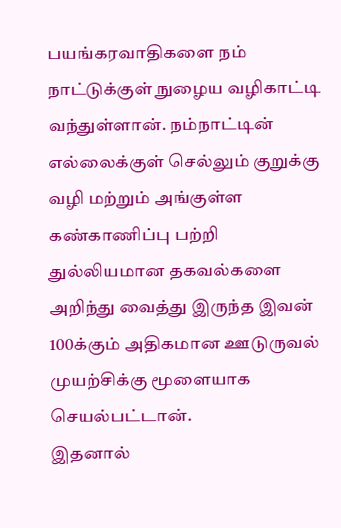பயங்கரவாதிகளை நம் நாட்டுக்குள் நுழைய வழிகாட்டி வந்துள்ளான். நம்நாட்டின் எல்லைக்குள் செல்லும் குறுக்கு வழி மற்றும் அங்குள்ள கண்காணிப்பு பற்றி துல்லியமான தகவல்களை அறிந்து வைத்து இருந்த இவன் 100க்கும் அதிகமான ஊடுருவல் முயற்சிக்கு மூளையாக செயல்பட்டான்.
இதனால்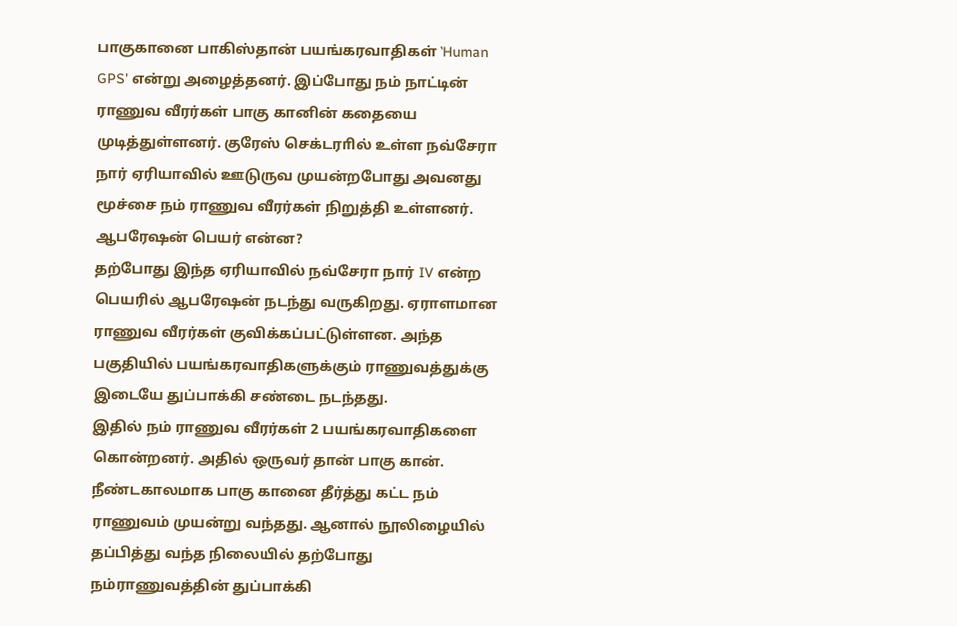பாகுகானை பாகிஸ்தான் பயங்கரவாதிகள் ‛Human GPS' என்று அழைத்தனர். இப்போது நம் நாட்டின் ராணுவ வீரர்கள் பாகு கானின் கதையை முடித்துள்ளனர். குரேஸ் செக்டராில் உள்ள நவ்சேரா நார் ஏரியாவில் ஊடுருவ முயன்றபோது அவனது மூச்சை நம் ராணுவ வீரர்கள் நிறுத்தி உள்ளனர்.
ஆபரேஷன் பெயர் என்ன?
தற்போது இந்த ஏரியாவில் நவ்சேரா நார் IV என்ற பெயரில் ஆபரேஷன் நடந்து வருகிறது. ஏராளமான ராணுவ வீரர்கள் குவிக்கப்பட்டுள்ளன. அந்த பகுதியில் பயங்கரவாதிகளுக்கும் ராணுவத்துக்கு இடையே துப்பாக்கி சண்டை நடந்தது.
இதில் நம் ராணுவ வீரர்கள் 2 பயங்கரவாதிகளை கொன்றனர். அதில் ஒருவர் தான் பாகு கான். நீண்டகாலமாக பாகு கானை தீர்த்து கட்ட நம் ராணுவம் முயன்று வந்தது. ஆனால் நூலிழையில் தப்பித்து வந்த நிலையில் தற்போது நம்ராணுவத்தின் துப்பாக்கி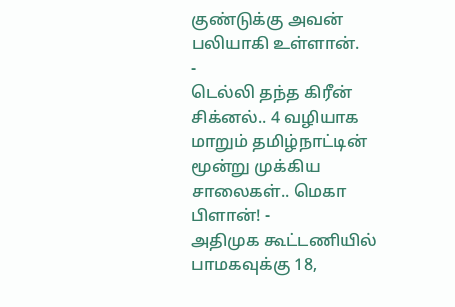குண்டுக்கு அவன் பலியாகி உள்ளான்.
-
டெல்லி தந்த கிரீன் சிக்னல்.. 4 வழியாக மாறும் தமிழ்நாட்டின் மூன்று முக்கிய சாலைகள்.. மெகா பிளான்! -
அதிமுக கூட்டணியில் பாமகவுக்கு 18,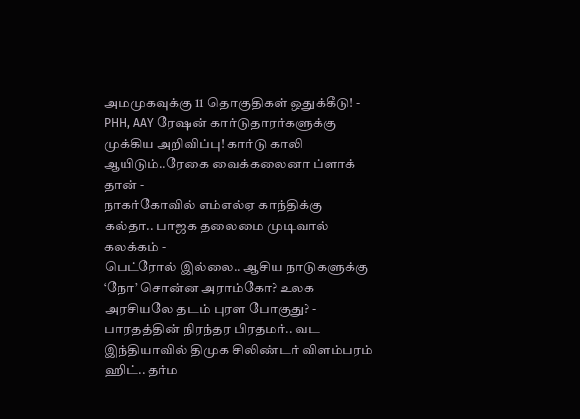அமமுகவுக்கு 11 தொகுதிகள் ஒதுக்கீடு! -
PHH, AAY ரேஷன் கார்டுதாரர்களுக்கு முக்கிய அறிவிப்பு! கார்டு காலி ஆயிடும்..ரேகை வைக்கலைனா ப்ளாக் தான் -
நாகர்கோவில் எம்எல்ஏ காந்திக்கு கல்தா.. பாஜக தலைமை முடிவால் கலக்கம் -
பெட்ரோல் இல்லை.. ஆசிய நாடுகளுக்கு ‘நோ’ சொன்ன அராம்கோ? உலக அரசியலே தடம் புரள போகுது? -
பாரதத்தின் நிரந்தர பிரதமர்.. வட இந்தியாவில் திமுக சிலிண்டர் விளம்பரம் ஹிட்.. தர்ம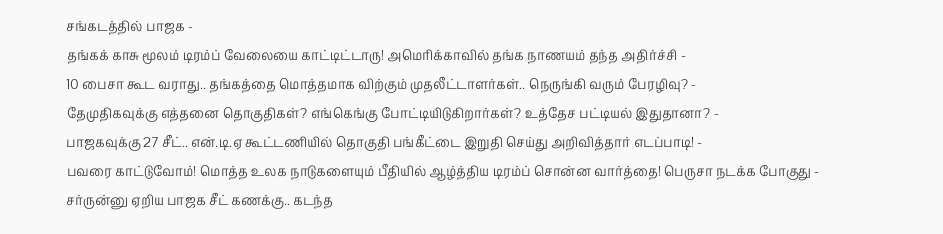சங்கடத்தில் பாஜக -
தங்கக் காசு மூலம் டிரம்ப் வேலையை காட்டிட்டாரு! அமெரிக்காவில் தங்க நாணயம் தந்த அதிர்ச்சி -
10 பைசா கூட வராது.. தங்கத்தை மொத்தமாக விற்கும் முதலீட்டாளர்கள்.. நெருங்கி வரும் பேரழிவு? -
தேமுதிகவுக்கு எத்தனை தொகுதிகள்? எங்கெங்கு போட்டியிடுகிறார்கள்? உத்தேச பட்டியல் இதுதானா? -
பாஜகவுக்கு 27 சீட்.. என்.டி.ஏ கூட்டணியில் தொகுதி பங்கீட்டை இறுதி செய்து அறிவித்தார் எடப்பாடி! -
பவரை காட்டுவோம்! மொத்த உலக நாடுகளையும் பீதியில் ஆழ்த்திய டிரம்ப் சொன்ன வார்த்தை! பெருசா நடக்க போகுது -
சர்ருன்னு ஏறிய பாஜக சீட் கணக்கு.. கடந்த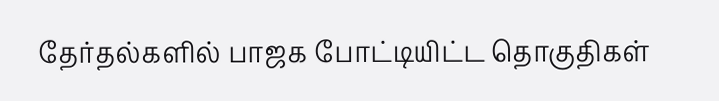தேர்தல்களில் பாஜக போட்டியிட்ட தொகுதிகள்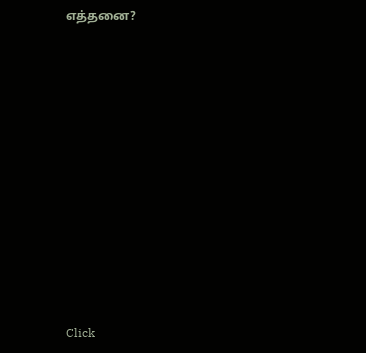எத்தனை?












Click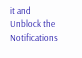it and Unblock the Notifications